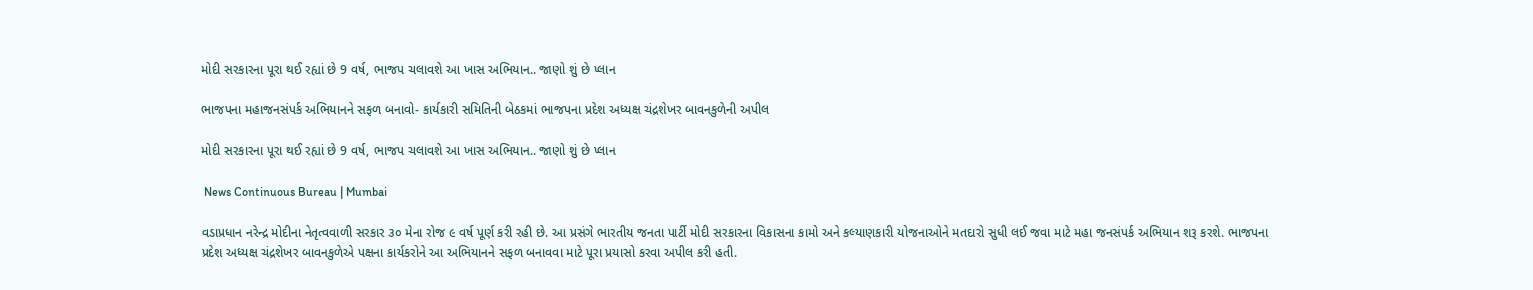મોદી સરકારના પૂરા થઈ રહ્યાં છે 9 વર્ષ, ભાજપ ચલાવશે આ ખાસ અભિયાન.. જાણો શું છે પ્લાન

ભાજપના મહાજનસંપર્ક અભિયાનને સફળ બનાવો- કાર્યકારી સમિતિની બેઠકમાં ભાજપના પ્રદેશ અધ્યક્ષ ચંદ્રશેખર બાવનકુળેની અપીલ

મોદી સરકારના પૂરા થઈ રહ્યાં છે 9 વર્ષ, ભાજપ ચલાવશે આ ખાસ અભિયાન.. જાણો શું છે પ્લાન

 News Continuous Bureau | Mumbai

વડાપ્રધાન નરેન્દ્ર મોદીના નેતૃત્વવાળી સરકાર ૩૦ મેના રોજ ૯ વર્ષ પૂર્ણ કરી રહી છે. આ પ્રસંગે ભારતીય જનતા પાર્ટી મોદી સરકારના વિકાસના કામો અને કલ્યાણકારી યોજનાઓને મતદારો સુધી લઈ જવા માટે મહા જનસંપર્ક અભિયાન શરૂ કરશે. ભાજપના પ્રદેશ અધ્યક્ષ ચંદ્રશેખર બાવનકુળેએ પક્ષના કાર્યકરોને આ અભિયાનને સફળ બનાવવા માટે પૂરા પ્રયાસો કરવા અપીલ કરી હતી.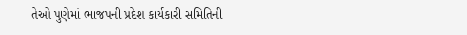તેઓ પુણેમાં ભાજપની પ્રદેશ કાર્યકારી સમિતિની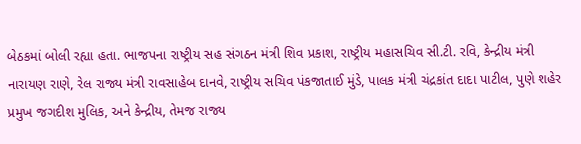બેઠકમાં બોલી રહ્યા હતા. ભાજપના રાષ્ટ્રીય સહ સંગઠન મંત્રી શિવ પ્રકાશ, રાષ્ટ્રીય મહાસચિવ સી.ટી. રવિ, કેન્દ્રીય મંત્રી નારાયણ રાણે, રેલ રાજ્ય મંત્રી રાવસાહેબ દાનવે, રાષ્ટ્રીય સચિવ પંકજાતાઈ મુંડે, પાલક મંત્રી ચંદ્રકાંત દાદા પાટીલ, પુણે શહેર પ્રમુખ જગદીશ મુલિક, અને કેન્દ્રીય, તેમજ રાજ્ય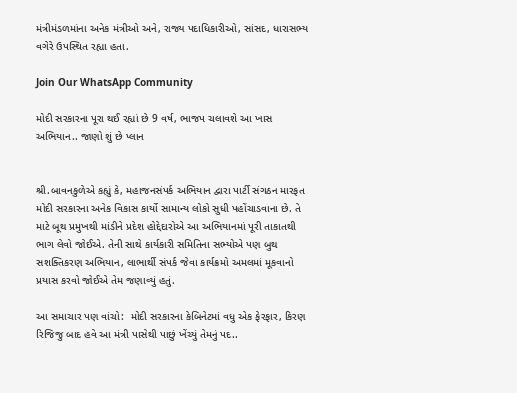મંત્રીમંડળમાંના અનેક મંત્રીઓ અને, રાજ્ય પદાધિકારીઓ, સાંસદ, ધારાસભ્ય વગેરે ઉપસ્થિત રહ્યા હતા.

Join Our WhatsApp Community

મોદી સરકારના પૂરા થઈ રહ્યાં છે 9 વર્ષ, ભાજપ ચલાવશે આ ખાસ  અભિયાન.. જાણો શું છે પ્લાન


શ્રી.બાવનકુળેએ કહ્યું કે, મહાજનસંપર્ક અભિયાન દ્વારા પાર્ટી સંગઠન મારફત મોદી સરકારના અનેક વિકાસ કાર્યો સામાન્ય લોકો સુધી પહોંચાડવાના છે. તે માટે બૂથ પ્રમુખથી માંડીને પ્રદેશ હોદ્દેદારોએ આ અભિયાનમાં પૂરી તાકાતથી ભાગ લેવો જોઈએ. તેની સાથે કાર્યકારી સમિતિના સભ્યોએ પણ બુથ સશક્તિકરણ અભિયાન, લાભાર્થી સંપર્ક જેવા કાર્યક્રમો અમલમાં મૂકવાનો પ્રયાસ કરવો જોઈએ તેમ જણાવ્યું હતું.

આ સમાચાર પણ વાંચો:  મોદી સરકારના કેબિનેટમાં વધુ એક ફેરફાર, કિરણ રિજિજુ બાદ હવે આ મંત્રી પાસેથી પાછું ખેંચ્યું તેમનું પદ..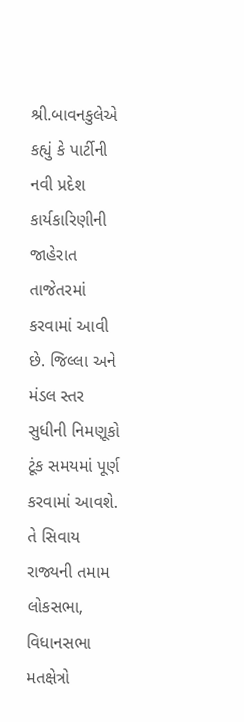શ્રી.બાવનકુલેએ કહ્યું કે પાર્ટીની નવી પ્રદેશ કાર્યકારિણીની જાહેરાત તાજેતરમાં કરવામાં આવી છે. જિલ્લા અને મંડલ સ્તર સુધીની નિમણૂકો ટૂંક સમયમાં પૂર્ણ કરવામાં આવશે. તે સિવાય રાજ્યની તમામ લોકસભા, વિધાનસભા મતક્ષેત્રો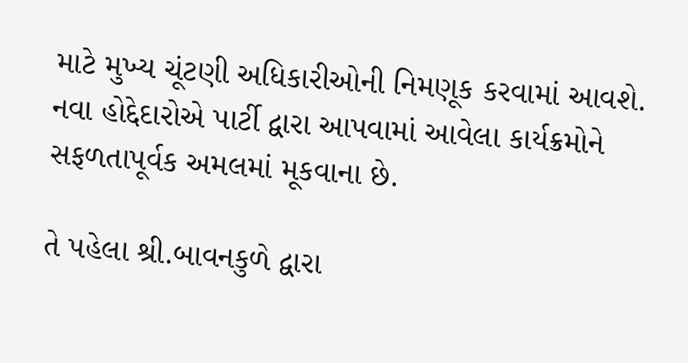માટે મુખ્ય ચૂંટણી અધિકારીઓની નિમણૂક કરવામાં આવશે. નવા હોદ્દેદારોએ પાર્ટી દ્વારા આપવામાં આવેલા કાર્યક્રમોને સફળતાપૂર્વક અમલમાં મૂકવાના છે.

તે પહેલા શ્રી.બાવનકુળે દ્વારા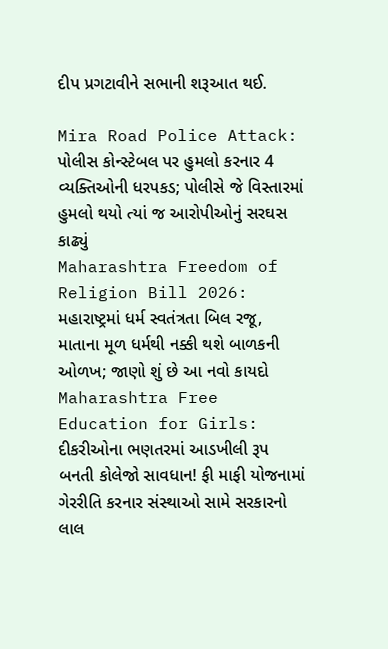દીપ પ્રગટાવીને સભાની શરૂઆત થઈ.

Mira Road Police Attack: પોલીસ કોન્સ્ટેબલ પર હુમલો કરનાર 4 વ્યક્તિઓની ધરપકડ; પોલીસે જે વિસ્તારમાં હુમલો થયો ત્યાં જ આરોપીઓનું સરઘસ કાઢ્યું
Maharashtra Freedom of Religion Bill 2026: મહારાષ્ટ્રમાં ધર્મ સ્વતંત્રતા બિલ રજૂ, માતાના મૂળ ધર્મથી નક્કી થશે બાળકની ઓળખ; જાણો શું છે આ નવો કાયદો
Maharashtra Free Education for Girls: દીકરીઓના ભણતરમાં આડખીલી રૂપ બનતી કોલેજો સાવધાન! ફી માફી યોજનામાં ગેરરીતિ કરનાર સંસ્થાઓ સામે સરકારનો લાલ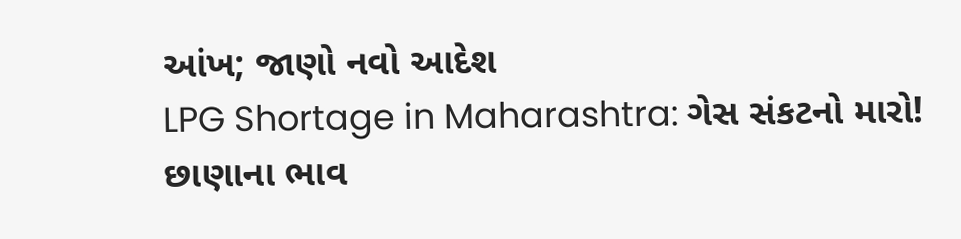આંખ; જાણો નવો આદેશ
LPG Shortage in Maharashtra: ગેસ સંકટનો મારો! છાણાના ભાવ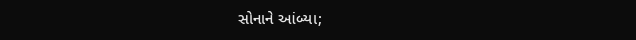સોનાને આંબ્યા;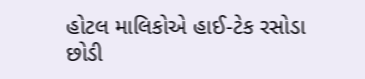હોટલ માલિકોએ હાઈ-ટેક રસોડા છોડી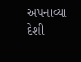અપનાવ્યા દેશી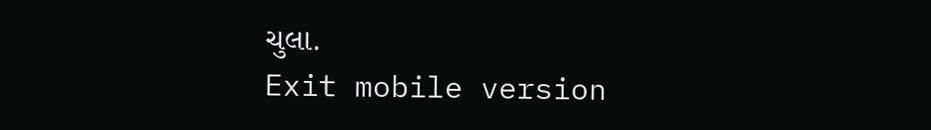ચુલા.
Exit mobile version